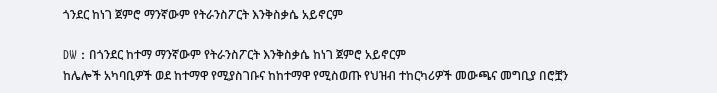ጎንደር ከነገ ጀምሮ ማንኛውም የትራንስፖርት እንቅስቃሴ አይኖርም

DW : በጎንደር ከተማ ማንኛውም የትራንስፖርት እንቅስቃሴ ከነገ ጀምሮ አይኖርም
ከሌሎች አካባቢዎች ወደ ከተማዋ የሚያስገቡና ከከተማዋ የሚስወጡ የህዝብ ተከርካሪዎች መውጫና መግቢያ በሮቿን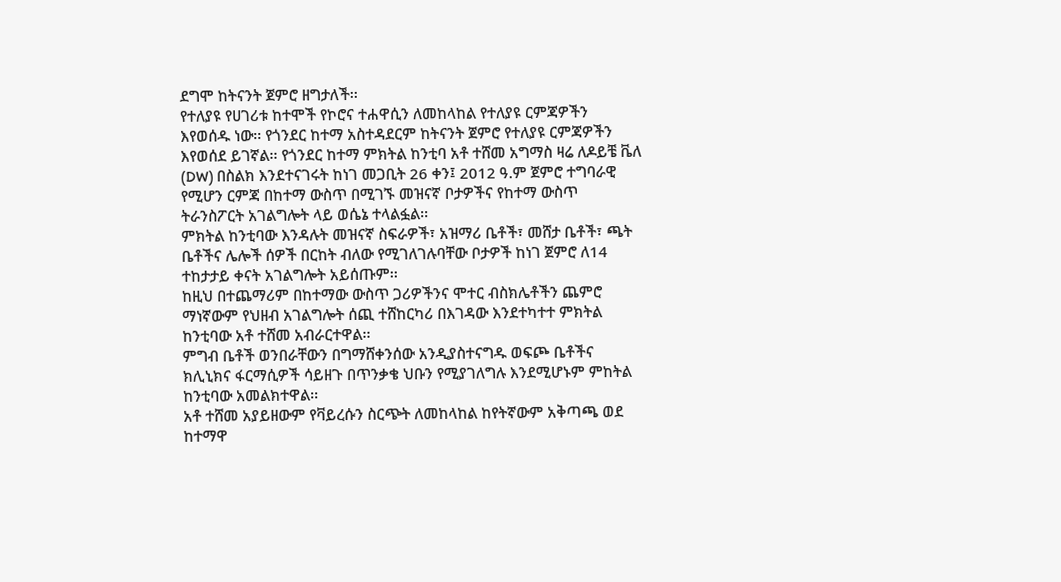ደግሞ ከትናንት ጀምሮ ዘግታለች፡፡
የተለያዩ የሀገሪቱ ከተሞች የኮሮና ተሐዋሲን ለመከላከል የተለያዩ ርምጃዎችን እየወሰዱ ነው፡፡ የጎንደር ከተማ አስተዳደርም ከትናንት ጀምሮ የተለያዩ ርምጃዎችን እየወሰደ ይገኛል፡፡ የጎንደር ከተማ ምክትል ከንቲባ አቶ ተሸመ አግማስ ዛሬ ለዶይቼ ቬለ (DW) በስልክ እንደተናገሩት ከነገ መጋቢት 26 ቀን፤ 2012 ዓ.ም ጀምሮ ተግባራዊ የሚሆን ርምጃ በከተማ ውስጥ በሚገኙ መዝናኛ ቦታዎችና የከተማ ውስጥ ትራንስፖርት አገልግሎት ላይ ወሴኔ ተላልፏል፡፡
ምክትል ከንቲባው እንዳሉት መዝናኛ ስፍራዎች፣ አዝማሪ ቤቶች፣ መሸታ ቤቶች፣ ጫት ቤቶችና ሌሎች ሰዎች በርከት ብለው የሚገለገሉባቸው ቦታዎች ከነገ ጀምሮ ለ14 ተከታታይ ቀናት አገልግሎት አይሰጡም፡፡
ከዚህ በተጨማሪም በከተማው ውስጥ ጋሪዎችንና ሞተር ብስክሌቶችን ጨምሮ ማነኛውም የህዘብ አገልግሎት ሰጪ ተሸከርካሪ በእገዳው እንደተካተተ ምክትል ከንቲባው አቶ ተሸመ አብራርተዋል፡፡
ምግብ ቤቶች ወንበራቸውን በግማሸቀንሰው አንዲያስተናግዱ ወፍጮ ቤቶችና ክሊኒክና ፋርማሲዎች ሳይዘጉ በጥንቃቄ ህቡን የሚያገለግሉ እንደሚሆኑም ምከትል ከንቲባው አመልክተዋል፡፡
አቶ ተሸመ አያይዘውም የቫይረሱን ስርጭት ለመከላከል ከየትኛውም አቅጣጫ ወደ ከተማዋ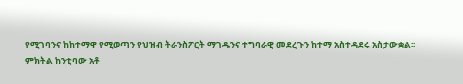የሚገባንና ከከተማዋ የሚወጣን የህዝብ ትራንስፖርት ማገዱንና ተግባራዊ መደረጉን ከተማ አስተዳደሩ አስታውቋል፡፡
ምክትል ከንቲባው አቶ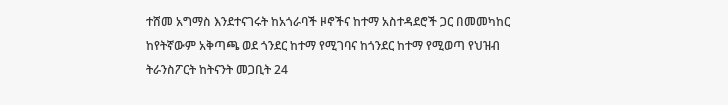ተሸመ አግማስ እንደተናገሩት ከአጎራባች ዞኖችና ከተማ አስተዳደሮች ጋር በመመካከር ከየትኛውም አቅጣጫ ወደ ጎንደር ከተማ የሚገባና ከጎንደር ከተማ የሚወጣ የህዝብ ትራንስፖርት ከትናንት መጋቢት 24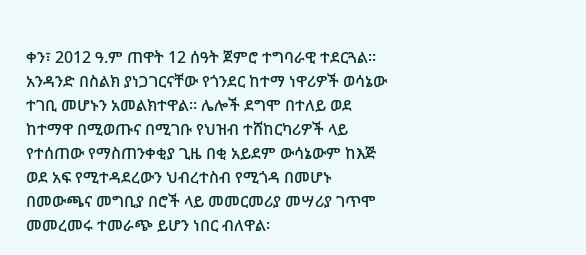ቀን፣ 2012 ዓ.ም ጠዋት 12 ሰዓት ጀምሮ ተግባራዊ ተደርጓል፡፡
አንዳንድ በስልክ ያነጋገርናቸው የጎንደር ከተማ ነዋሪዎች ወሳኔው ተገቢ መሆኑን አመልክተዋል፡፡ ሌሎች ደግሞ በተለይ ወደ ከተማዋ በሚወጡና በሚገቡ የህዝብ ተሸከርካሪዎች ላይ የተሰጠው የማስጠንቀቂያ ጊዜ በቂ አይደም ውሳኔውም ከእጅ ወደ አፍ የሚተዳደረውን ህብረተስብ የሚጎዳ በመሆኑ በመውጫና መግቢያ በሮች ላይ መመርመሪያ መሣሪያ ገጥሞ መመረመሩ ተመራጭ ይሆን ነበር ብለዋል፡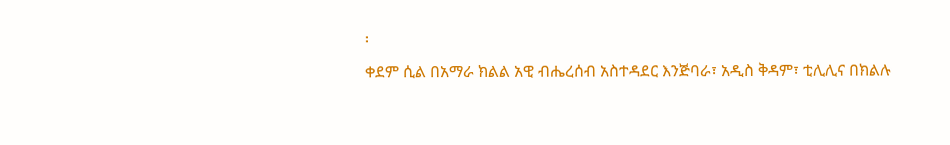፡
ቀደም ሲል በአማራ ክልል አዊ ብሔረሰብ አስተዳደር እንጅባራ፣ አዲስ ቅዳም፣ ቲሊሊና በክልሉ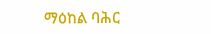ማዕከል ባሕር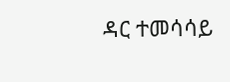ዳር ተመሳሳይ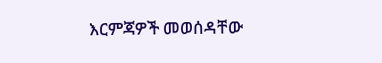እርምጃዎች መወሰዳቸው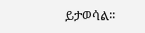ይታወሳል፡፡